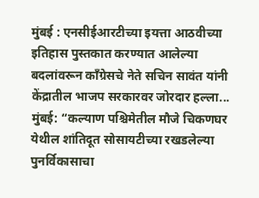मुंबई : एनसीईआरटीच्या इयत्ता आठवीच्या इतिहास पुस्तकात करण्यात आलेल्या बदलांवरून काँग्रेसचे नेते सचिन सावंत यांनी केंद्रातील भाजप सरकारवर जोरदार हल्ला...
मुंबई: “कल्याण पश्चिमेतील मौजे चिकणघर येथील शांतिदूत सोसायटीच्या रखडलेल्या पुनर्विकासाचा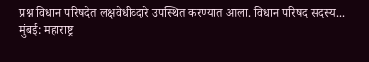प्रश्न विधान परिषदेत लक्षवेधीव्दारे उपस्थित करण्यात आला. विधान परिषद सदस्य...
मुंबई: महाराष्ट्र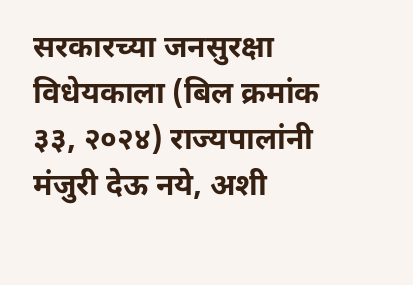सरकारच्या जनसुरक्षा विधेयकाला (बिल क्रमांक ३३, २०२४) राज्यपालांनी मंजुरी देऊ नये, अशी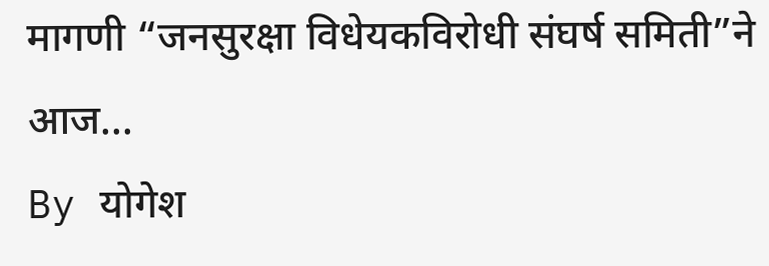मागणी “जनसुरक्षा विधेयकविरोधी संघर्ष समिती”ने आज...
By योगेश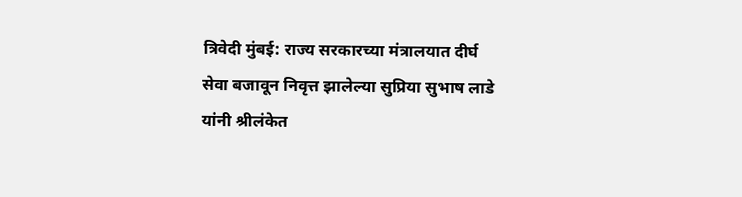त्रिवेदी मुंबई: राज्य सरकारच्या मंत्रालयात दीर्घ सेवा बजावून निवृत्त झालेल्या सुप्रिया सुभाष लाडे यांनी श्रीलंकेत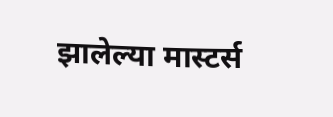झालेल्या मास्टर्स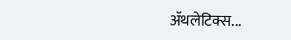ॲथलेटिक्स...